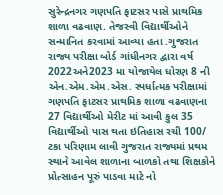સુરેન્દ્રનગર ગણપતિ ફાટસર પાસે પ્રાથમિક શાળા વઢવાણ. તેજસ્વી વિદ્યાર્થીઓને સન્માનિત કરવામાં આવ્યા હતા .ગુજરાત રાજ્ય પરીક્ષા બોર્ડ ગાંધીનગર દ્વારા વર્ષ 2022અને2023 મા યોજાયેલ ધોરણ 8 ની એન.એમ.એમ.એસ. સ્પર્ધાત્મક પરીક્ષામાં ગણપતિ ફાટસર પ્રાથમિક શાળા વઢવાણના 27 વિદ્યાર્થીઓ મેરીટ માં આવી કુલ 35 વિદ્યાર્થીઓ પાસ થતા ઇતિહાસ રચી 100/ ટકા પરિણામ લાવી ગુજરાત રાજ્યમાં પ્રથમ સ્થાને આવેલ શાળાના બાળકો તથા શિક્ષકોને પ્રોત્સાહન પૂરું પાડવા માટે નો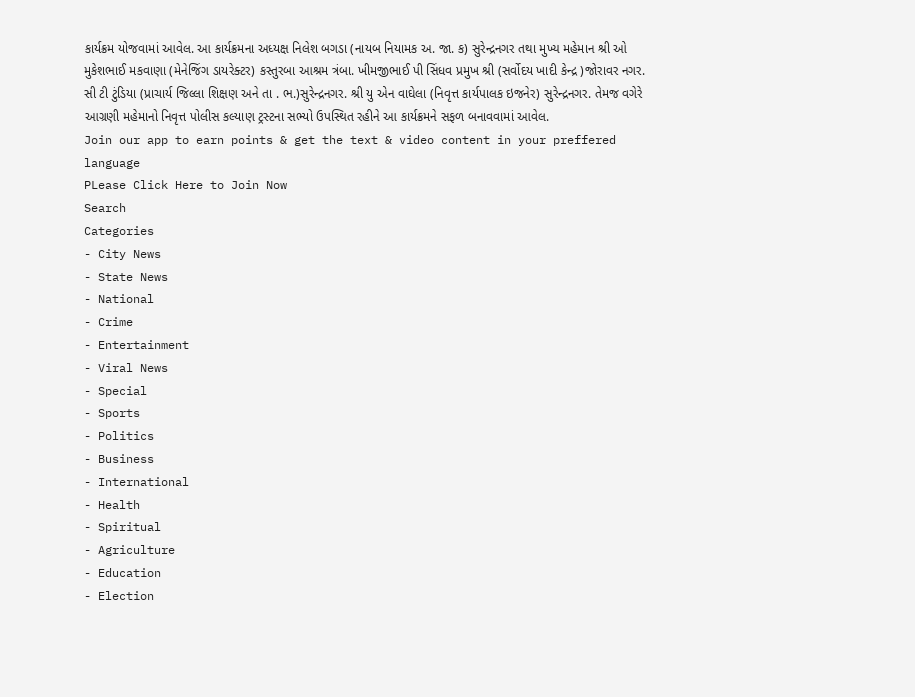કાર્યક્રમ યોજવામાં આવેલ. આ કાર્યક્રમના અધ્યક્ષ નિલેશ બગડા (નાયબ નિયામક અ. જા. ક) સુરેન્દ્રનગર તથા મુખ્ય મહેમાન શ્રી ઓ મુકેશભાઈ મકવાણા (મેનેજિંગ ડાયરેક્ટર) કસ્તુરબા આશ્રમ ત્રંબા. ખીમજીભાઈ પી સિંધવ પ્રમુખ શ્રી (સર્વોદય ખાદી કેન્દ્ર )જોરાવર નગર. સી ટી ટુંડિયા (પ્રાચાર્ય જિલ્લા શિક્ષણ અને તા . ભ.)સુરેન્દ્રનગર. શ્રી યુ એન વાઘેલા (નિવૃત્ત કાર્યપાલક ઇજનેર) સુરેન્દ્રનગર. તેમજ વગેરે આગ્રણી મહેમાનો નિવૃત્ત પોલીસ કલ્યાણ ટ્રસ્ટના સભ્યો ઉપસ્થિત રહીને આ કાર્યક્રમને સફળ બનાવવામાં આવેલ.
Join our app to earn points & get the text & video content in your preffered language
PLease Click Here to Join Now
Search
Categories
- City News
- State News
- National
- Crime
- Entertainment
- Viral News
- Special
- Sports
- Politics
- Business
- International
- Health
- Spiritual
- Agriculture
- Education
- Election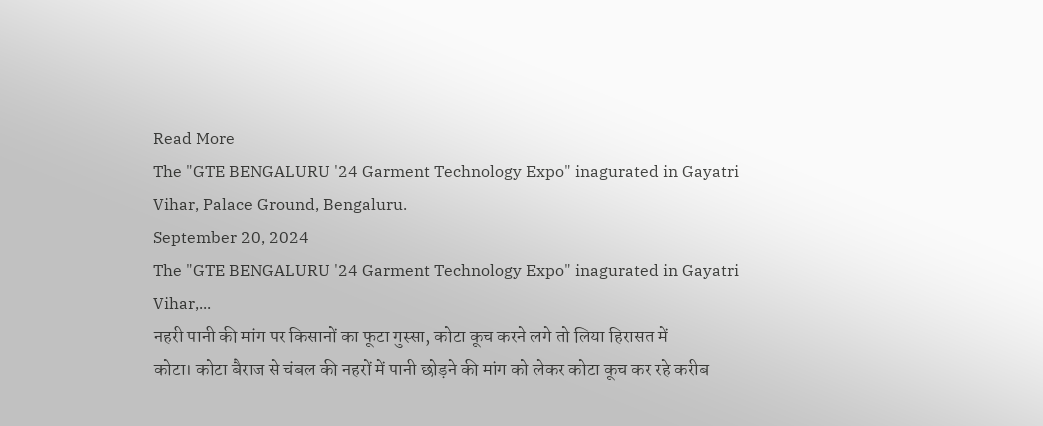Read More
The "GTE BENGALURU '24 Garment Technology Expo" inagurated in Gayatri Vihar, Palace Ground, Bengaluru.
September 20, 2024
The "GTE BENGALURU '24 Garment Technology Expo" inagurated in Gayatri Vihar,...
नहरी पानी की मांग पर किसानों का फूटा गुस्सा, कोटा कूच करने लगे तो लिया हिरासत में
कोटा। कोटा बैराज से चंबल की नहरों में पानी छोड़ने की मांग को लेकर कोटा कूच कर रहे करीब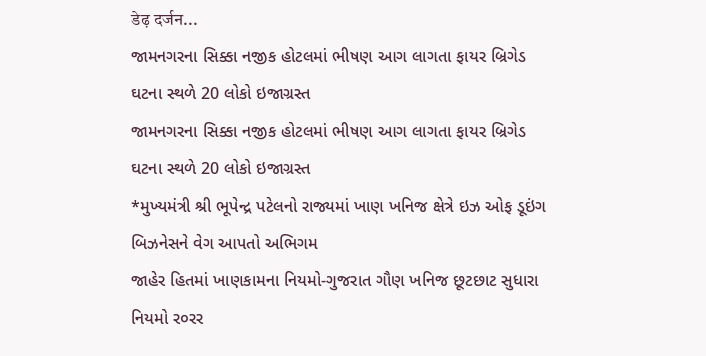डेढ़ दर्जन...
જામનગરના સિક્કા નજીક હોટલમાં ભીષણ આગ લાગતા ફાયર બ્રિગેડ ઘટના સ્થળે 20 લોકો ઇજાગ્રસ્ત
જામનગરના સિક્કા નજીક હોટલમાં ભીષણ આગ લાગતા ફાયર બ્રિગેડ ઘટના સ્થળે 20 લોકો ઇજાગ્રસ્ત
*મુખ્યમંત્રી શ્રી ભૂપેન્દ્ર પટેલનો રાજ્યમાં ખાણ ખનિજ ક્ષેત્રે ઇઝ ઓફ ડૂઇંગ બિઝનેસને વેગ આપતો અભિગમ
જાહેર હિતમાં ખાણકામના નિયમો-ગુજરાત ગૌણ ખનિજ છૂટછાટ સુધારા નિયમો ર૦રર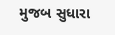મુજબ સુધારા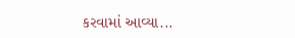કરવામાં આવ્યા...